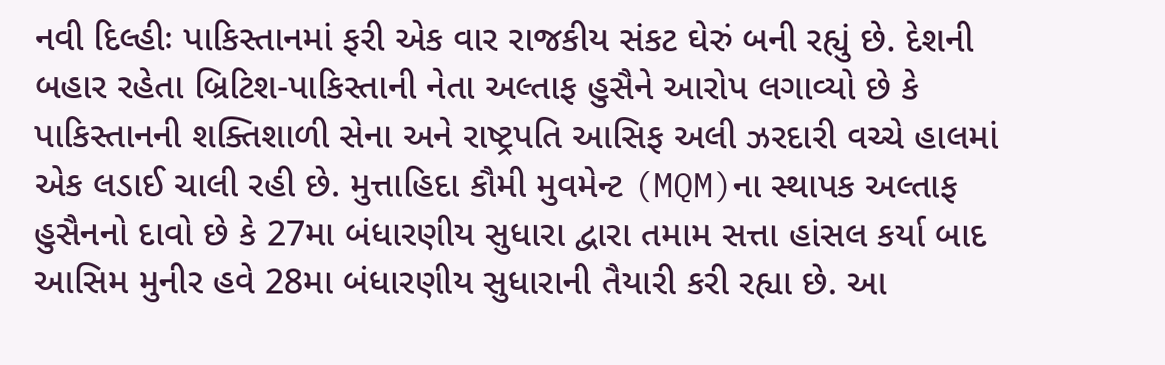નવી દિલ્હીઃ પાકિસ્તાનમાં ફરી એક વાર રાજકીય સંકટ ઘેરું બની રહ્યું છે. દેશની બહાર રહેતા બ્રિટિશ-પાકિસ્તાની નેતા અલ્તાફ હુસૈને આરોપ લગાવ્યો છે કે પાકિસ્તાનની શક્તિશાળી સેના અને રાષ્ટ્રપતિ આસિફ અલી ઝરદારી વચ્ચે હાલમાં એક લડાઈ ચાલી રહી છે. મુત્તાહિદા કૌમી મુવમેન્ટ (MQM)ના સ્થાપક અલ્તાફ હુસૈનનો દાવો છે કે 27મા બંધારણીય સુધારા દ્વારા તમામ સત્તા હાંસલ કર્યા બાદ આસિમ મુનીર હવે 28મા બંધારણીય સુધારાની તૈયારી કરી રહ્યા છે. આ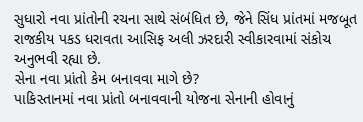સુધારો નવા પ્રાંતોની રચના સાથે સંબંધિત છે, જેને સિંધ પ્રાંતમાં મજબૂત રાજકીય પકડ ધરાવતા આસિફ અલી ઝરદારી સ્વીકારવામાં સંકોચ અનુભવી રહ્યા છે.
સેના નવા પ્રાંતો કેમ બનાવવા માગે છે?
પાકિસ્તાનમાં નવા પ્રાંતો બનાવવાની યોજના સેનાની હોવાનું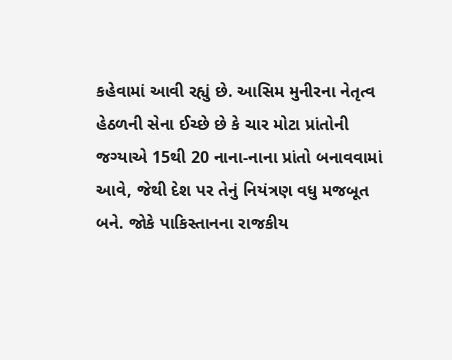કહેવામાં આવી રહ્યું છે. આસિમ મુનીરના નેતૃત્વ હેઠળની સેના ઈચ્છે છે કે ચાર મોટા પ્રાંતોની જગ્યાએ 15થી 20 નાના-નાના પ્રાંતો બનાવવામાં આવે, જેથી દેશ પર તેનું નિયંત્રણ વધુ મજબૂત બને. જોકે પાકિસ્તાનના રાજકીય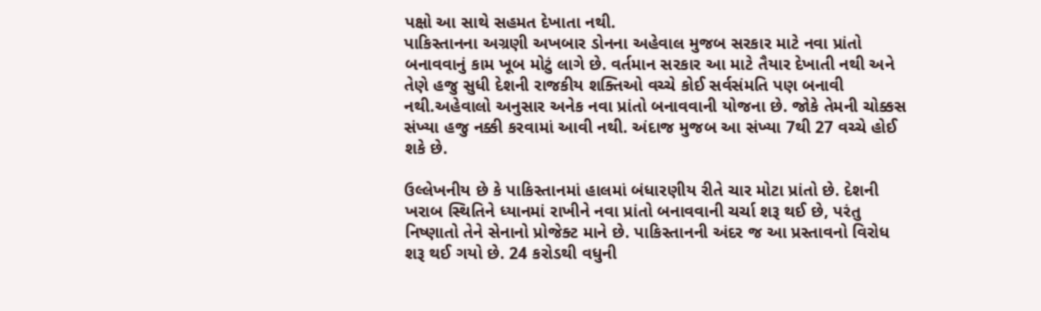પક્ષો આ સાથે સહમત દેખાતા નથી.
પાકિસ્તાનના અગ્રણી અખબાર ડોનના અહેવાલ મુજબ સરકાર માટે નવા પ્રાંતો બનાવવાનું કામ ખૂબ મોટું લાગે છે. વર્તમાન સરકાર આ માટે તૈયાર દેખાતી નથી અને તેણે હજુ સુધી દેશની રાજકીય શક્તિઓ વચ્ચે કોઈ સર્વસંમતિ પણ બનાવી નથી.અહેવાલો અનુસાર અનેક નવા પ્રાંતો બનાવવાની યોજના છે. જોકે તેમની ચોક્કસ સંખ્યા હજુ નક્કી કરવામાં આવી નથી. અંદાજ મુજબ આ સંખ્યા 7થી 27 વચ્ચે હોઈ શકે છે.

ઉલ્લેખનીય છે કે પાકિસ્તાનમાં હાલમાં બંધારણીય રીતે ચાર મોટા પ્રાંતો છે. દેશની ખરાબ સ્થિતિને ધ્યાનમાં રાખીને નવા પ્રાંતો બનાવવાની ચર્ચા શરૂ થઈ છે, પરંતુ નિષ્ણાતો તેને સેનાનો પ્રોજેક્ટ માને છે. પાકિસ્તાનની અંદર જ આ પ્રસ્તાવનો વિરોધ શરૂ થઈ ગયો છે. 24 કરોડથી વધુની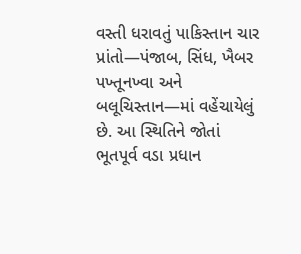વસ્તી ધરાવતું પાકિસ્તાન ચાર પ્રાંતો—પંજાબ, સિંધ, ખૈબર પખ્તૂનખ્વા અને બલૂચિસ્તાન—માં વહેંચાયેલું છે. આ સ્થિતિને જોતાં ભૂતપૂર્વ વડા પ્રધાન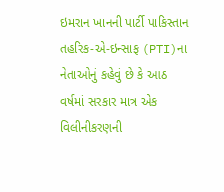ઇમરાન ખાનની પાર્ટી પાકિસ્તાન તહરિક-એ-ઇન્સાફ (PTI)ના નેતાઓનું કહેવું છે કે આઠ વર્ષમાં સરકાર માત્ર એક વિલીનીકરણની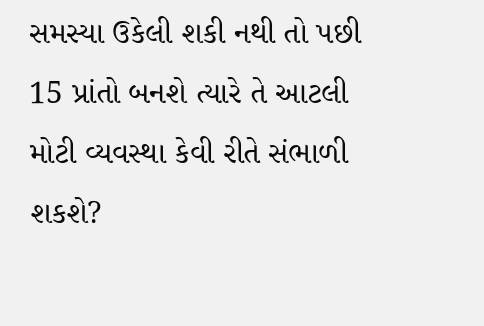સમસ્યા ઉકેલી શકી નથી તો પછી 15 પ્રાંતો બનશે ત્યારે તે આટલી મોટી વ્યવસ્થા કેવી રીતે સંભાળી શકશે?